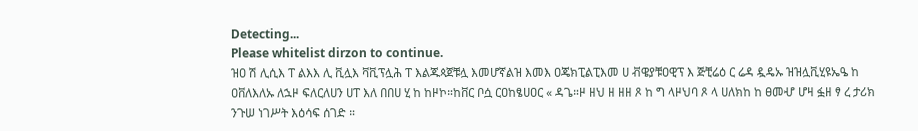Detecting...
Please whitelist dirzon to continue.
ዝዐ ሽ ሊሲእ ፐ ልእእ ሊ ቪሏእ ቫቪፕሏሕ ፐ እልጁጳጀቹሏ እመሆኛልዝ እመእ ዐጄክፒልፒእመ ሀ ቭዌያቹዐዊፕ እ ጅቺሬዕ ር ሬዳ ዷዴኡ ዝዝሏቪሂዩኤዔ ከ ዐቨለእለኡ ለኋዞ ፍለርለሀን ሀፐ እለ በበሀ ሂ ከ ከዞኮ።ከቨር ቦሷ ርዐከፄሀዐር « ዳጌ።ዞ ዘህ ዘ ዘዘ ጾ ከ ግ ላዞህባ ጾ ላ ሀለክከ ከ ፀመሇ ሆዛ ፏዘ ፃ ረ ታሪክ ንጉሠ ነገሥት እዕሳፍ ሰገድ ።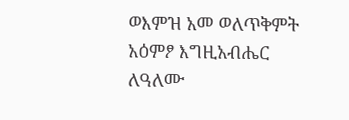ወእምዝ አመ ወለጥቅምት አዕምፆ እግዚአብሔር ለዓለሙ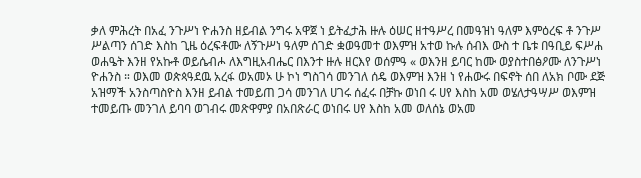ቃለ ምሕረት በአፈ ንጉሥነ ዮሐንስ ዘይብል ንግሩ አዋጀ ነ ይትፈታሕ ዙሉ ዕሠር ዘተዓሥረ በመዓዝነ ዓለም እምዕረፍ ቶ ንጉሥ ሥልጣን ሰገድ እስከ ጊዜ ዕረፍቶሙ ለኝጉሥነ ዓለም ሰገድ ቋወዓመተ ወእምዝ አተወ ኩሉ ሰብእ ውስ ተ ቤቱ በዓቢይ ፍሥሐ ወሐዔት እንዘ የአኩቶ ወይሴብሖ ለእግዚአብሔር በእንተ ዙሉ ዘርእየ ወሰምዓ « ወእንዘ ይባር ከሙ ወያስተበፅዖሙ ለንጉሥነ ዮሐንስ ። ወእመ ወጵጳዓደዉ አረፋ ወአመኦ ሁ ኮነ ግስገሳ መንገለ ሰዴ ወእምዝ እንዘ ነ የሐውሩ በፍኖት ሰበ ለአክ ቦሙ ደጅ አዝማች አንስጣስዮስ እንዘ ይብል ተመይጠ ጋሳ መንገለ ሀገሩ ሰፈሩ በቻኩ ወነበ ሩ ሀየ እስከ አመ ወሄለታዓሣሥ ወእምዝ ተመይጡ መንገለ ይባባ ወገብሩ መጽዋምያ በአበጽራር ወነበሩ ሀየ እስከ አመ ወለሰኔ ወአመ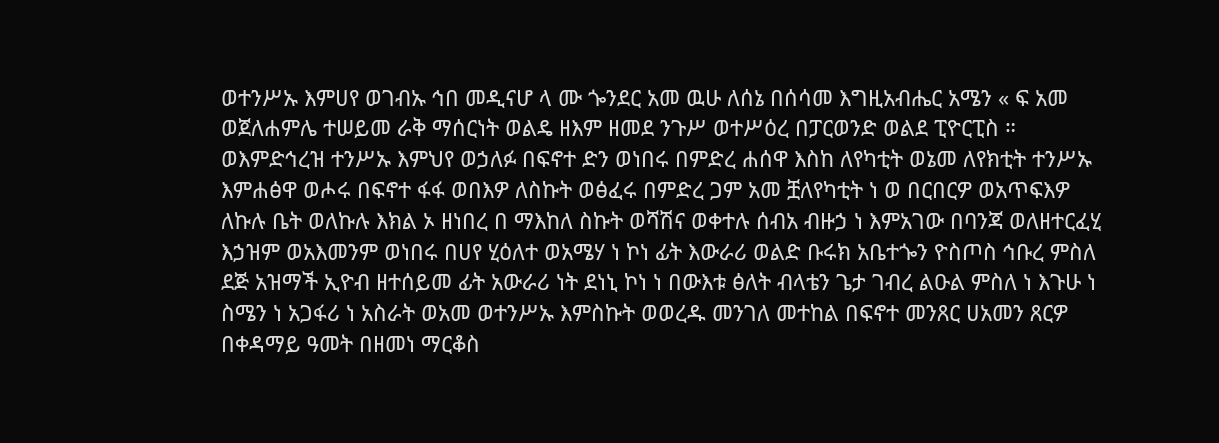ወተንሥኡ እምሀየ ወገብኡ ኅበ መዲናሆ ላ ሙ ጐንደር አመ ዉሁ ለሰኔ በሰሳመ እግዚአብሔር አሜን « ፍ አመ ወጀለሐምሌ ተሠይመ ራቅ ማሰርነት ወልዴ ዘእም ዘመደ ንጉሥ ወተሥዕረ በፓርወንድ ወልደ ፒዮርፒስ ። ወእምድኅረዝ ተንሥኡ እምህየ ወኃለፉ በፍኖተ ድን ወነበሩ በምድረ ሐሰዋ እስከ ለየካቲት ወኔመ ለየክቲት ተንሥኡ እምሐፅዋ ወሖሩ በፍኖተ ፋፋ ወበእዎ ለስኩት ወፅፈሩ በምድረ ጋም አመ ቿለየካቲት ነ ወ በርበርዎ ወአጥፍእዎ ለኩሉ ቤት ወለኩሉ እክል ኦ ዘነበረ በ ማእከለ ስኩት ወሻሽና ወቀተሉ ሰብአ ብዙኃ ነ እምአገው በባንጃ ወለዘተርፈሂ እኃዝም ወአእመንም ወነበሩ በሀየ ሂዕለተ ወአሜሃ ነ ኮነ ፊት እውራሪ ወልድ ቡሩክ አቤተጐን ዮስጦስ ኅቡረ ምስለ ደጅ አዝማች ኢዮብ ዘተሰይመ ፊት አውራሪ ነት ደነኒ ኮነ ነ በውእቱ ፅለት ብላቴን ጌታ ገብረ ልዑል ምስለ ነ እጉሁ ነ ስሜን ነ አጋፋሪ ነ አስራት ወአመ ወተንሥኡ እምስኩት ወወረዱ መንገለ መተከል በፍኖተ መንጸር ሀአመን ጸርዎ በቀዳማይ ዓመት በዘመነ ማርቆስ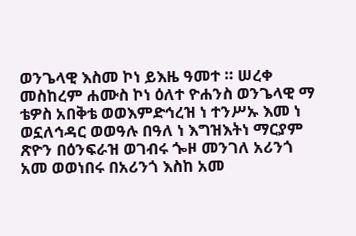ወንጌላዊ እስመ ኮነ ይእዜ ዓመተ ። ሠረቀ መስከረም ሐሙስ ኮነ ዕለተ ዮሐንስ ወንጌላዊ ማ ቴዎስ አበቅቴ ወወእምድኅረዝ ነ ተንሥኡ እመ ነ ወኗለኅዳር ወወዓሉ በዓለ ነ እግዝእትነ ማርያም ጽዮን በዕንፍራዝ ወገብሩ ጐዞ መንገለ አሪንጎ አመ ወወነበሩ በአሪንጎ እስከ አመ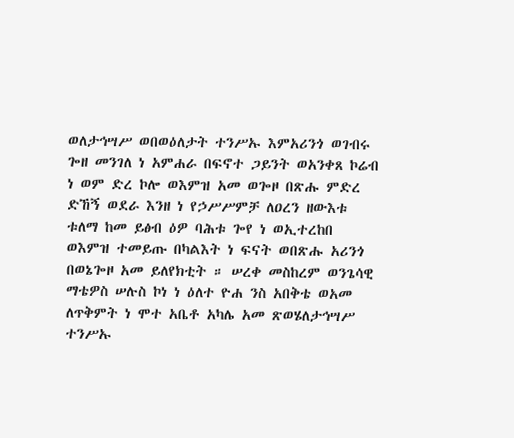ወለታኅሣሥ ወበወዕለታት ተንሥኡ እምአሪንጎ ወገብሩ ጐዘ መንገለ ነ አምሐራ በፍኖተ ጋይንት ወአንቀጸ ኮሬብ ነ ወም ድረ ኮሎ ወእምዝ አመ ወጐዞ በጽሑ ምድረ ድኸኝ ወደራ እንዘ ነ የኃሥሥምቻ ለዐረን ዘውእቱ ቱለማ ከመ ይፅብ ዕዎ ባሕቱ ጐየ ነ ወኢተረከበ ወእምዝ ተመይጡ በካልእት ነ ፍናት ወበጽሑ አሪንጎ በወኔጐዞ አመ ይለየክቲት ። ሠረቀ መስከረም ወንጌሳዊ ማቴዎስ ሠሉስ ኮነ ነ ዕለተ ዮሐ ንስ አበቅቴ ወአመ ለጥቅምት ነ ሞተ አቤቶ አካሌ አመ ጽወሄለታኅሣሥ ተንሥኡ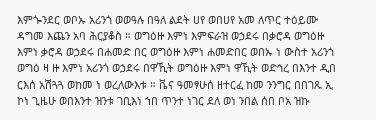እምጐንደር ወቦኡ አሪንጎ ወወዓሉ በዓለ ልደት ሀየ ወበሀየ አመ ለጥር ተዕይሙ ዳግመ እጨን አባ ሕርያቆስ ። ወግዕዙ እምነ እምፍራዝ ወኃደሩ በቃሮዳ ወግዕዙ እምነ ቃሮዳ ወኃደሩ በሐመድ በር ወግዕዙ እምነ ሐመድበር ወበኡ ነ ውስተ አሪንጎ ወግዕ ዛ ዙ እምነ አሪንጎ ወኃደሩ በዋኺት ወግዕዙ እምነ ዋኺት ወድኅረ በእንተ ዲበ ርእሰ አሽጓጓ ወከመ ነ ወረለውእቱ ። ቬና ዓመፃሁሰ ዘተርፈ ከመ ንንግር በበገጹ ኢ ኮነ ጊዜሁ ወበእንተ ዝንቱ ገቢእነ ኀበ ጥንተ ነገር ደለ ወነ ንበል ሰበ ቦአ ዝኩ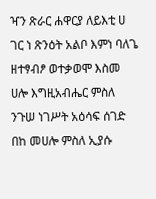ዣን ጽራር ሐዋርያ ለይእቲ ሀ ገር ነ ጽንዕት አልቦ እምነ ባለጌ ዘተፃብፆ ወተቃወሞ እስመ ሀሎ እግዚአብሔር ምስለ ንጉሠ ነገሥት አዕሳፍ ሰገድ በከ መሀሎ ምስለ ኢያሱ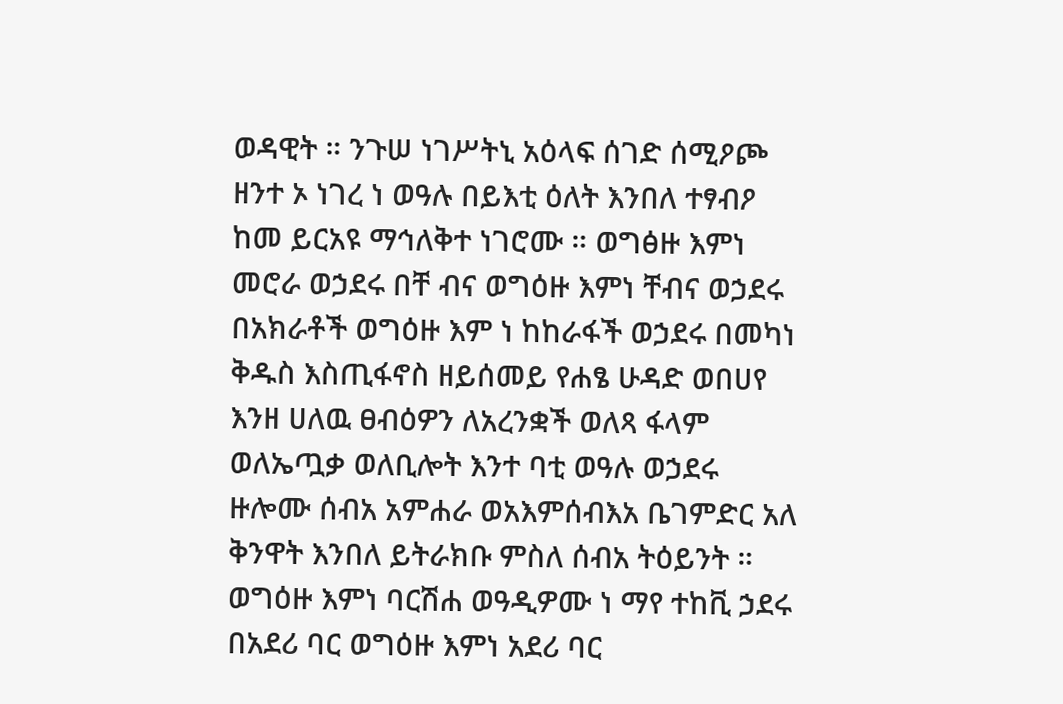ወዳዊት ። ንጉሠ ነገሥትኒ አዕላፍ ሰገድ ሰሚዖጮ ዘንተ ኦ ነገረ ነ ወዓሉ በይእቲ ዕለት እንበለ ተፃብዖ ከመ ይርአዩ ማኅለቅተ ነገሮሙ ። ወግፅዙ እምነ መሮራ ወኃደሩ በቸ ብና ወግዕዙ እምነ ቸብና ወኃደሩ በአክራቶች ወግዕዙ እም ነ ከከራፋች ወኃደሩ በመካነ ቅዱስ እስጢፋኖስ ዘይሰመይ የሐፄ ሁዳድ ወበሀየ እንዘ ሀለዉ ፀብዕዎን ለአረንቋች ወለጻ ፋላም ወለኤጧቃ ወለቢሎት እንተ ባቲ ወዓሉ ወኃደሩ ዙሎሙ ሰብአ አምሐራ ወአእምሰብእአ ቤገምድር አለ ቅንዋት እንበለ ይትራክቡ ምስለ ሰብአ ትዕይንት ። ወግዕዙ እምነ ባርሽሐ ወዓዲዎሙ ነ ማየ ተከቪ ኃደሩ በአደሪ ባር ወግዕዙ እምነ አደሪ ባር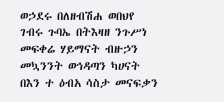ወኃደሩ በለዘብሽሐ ወበህየ ገብሩ ጉባኤ በትእዛዘ ንጉሥነ መፍቀሬ ሃይማናት ብዙኃን መኳንንት ወኅዳጣን ካሀናት በእን ተ ዕብአ ሳስታ መናፍቃን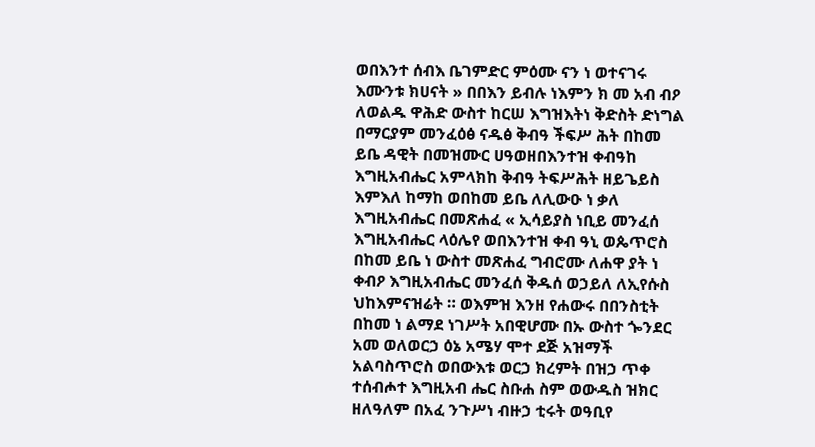ወበእንተ ሰብእ ቤገምድር ምዕሙ ናን ነ ወተናገሩ እሙንቱ ክሀናት » በበእን ይብሉ ነእምን ክ መ አብ ብዖ ለወልዱ ዋሕድ ውስተ ከርሠ እግዝእትነ ቅድስት ድነግል በማርያም መንፈዕፅ ናዱፅ ቅብዓ ችፍሥ ሕት በከመ ይቤ ዳዊት በመዝሙር ሀዓወዘበእንተዝ ቀብዓከ እግዚአብሔር አምላክከ ቅብዓ ትፍሥሕት ዘይጌይስ እምእለ ከማከ ወበከመ ይቤ ለሊውዑ ነ ቃለ እግዚአብሔር በመጽሐፈ « ኢሳይያስ ነቢይ መንፈሰ እግዚአብሔር ላዕሌየ ወበእንተዝ ቀብ ዓኒ ወጴጥሮስ በከመ ይቤ ነ ውስተ መጽሐፈ ግብሮሙ ለሐዋ ያት ነ ቀብዖ እግዚአብሔር መንፈሰ ቅዱሰ ወኃይለ ለኢየሱስ ህከእምናዝሬት ። ወእምዝ እንዘ የሐውሩ በበንስቲት በከመ ነ ልማደ ነገሥት አበዊሆሙ በኡ ውስተ ጐንደር አመ ወለወርኃ ዕኔ አሜሃ ሞተ ደጅ አዝማች አልባስጥሮስ ወበውእቱ ወርኃ ክረምት በዝኃ ጥቀ ተሰብሖተ እግዚአብ ሔር ስቡሐ ስም ወውዱስ ዝክር ዘለዓለም በአፈ ንጉሥነ ብዙኃ ቲሩት ወዓቢየ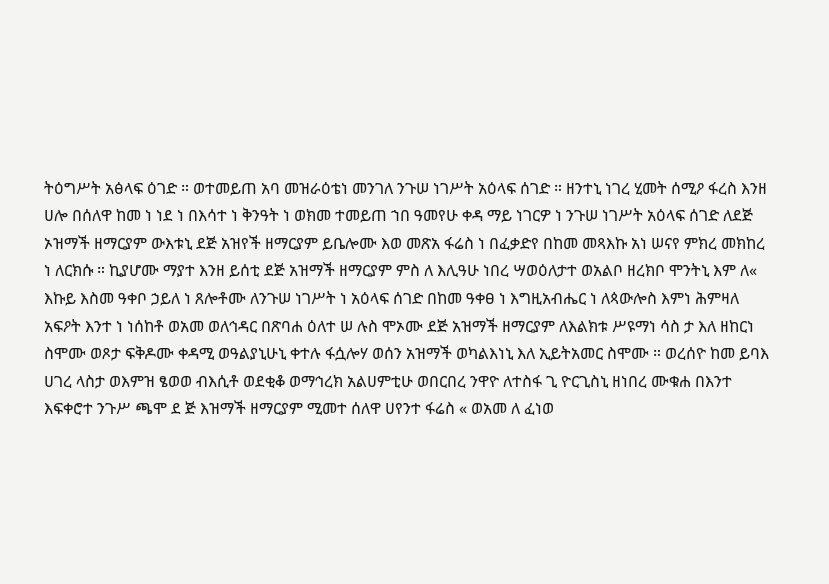ትዕግሥት አፅላፍ ዕገድ ። ወተመይጠ አባ መዝራዕቴነ መንገለ ንጉሠ ነገሥት አዕላፍ ሰገድ ። ዘንተኒ ነገረ ሂመት ሰሚዖ ፋረስ እንዘ ሀሎ በሰለዋ ከመ ነ ነደ ነ በእሳተ ነ ቅንዓት ነ ወክመ ተመይጠ ኀበ ዓመየሁ ቀዳ ማይ ነገርዎ ነ ንጉሠ ነገሥት አዕላፍ ሰገድ ለደጅ ኦዝማች ዘማርያም ውእቱኒ ደጅ አዝየች ዘማርያም ይቤሎሙ እወ መጽአ ፋሬስ ነ በፈቃድየ በከመ መጻእኩ አነ ሠናየ ምክረ መክከረ ነ ለርክሱ ። ኪያሆሙ ማያተ እንዘ ይሰቲ ደጅ አዝማች ዘማርያም ምስ ለ እሊዓሁ ነበረ ሣወዕለታተ ወአልቦ ዘረክቦ ሞንትኒ እም ለ« እኩይ እስመ ዓቀቦ ኃይለ ነ ጸሎቶሙ ለንጉሠ ነገሥት ነ አዕላፍ ሰገድ በከመ ዓቀፀ ነ እግዚአብሔር ነ ለጳውሎስ እምነ ሕምዛለ አፍዖት እንተ ነ ነሰከቶ ወአመ ወለኅዳር በጽባሐ ዕለተ ሠ ሉስ ሞኦሙ ደጅ አዝማች ዘማርያም ለእልክቱ ሥዩማነ ሳስ ታ እለ ዘከርነ ስሞሙ ወጾታ ፍቅዶሙ ቀዳሚ ወዓልያኒሁኒ ቀተሉ ፋሷሎሃ ወሰን አዝማች ወካልእነኒ እለ ኢይትአመር ስሞሙ ። ወረሰዮ ከመ ይባእ ሀገረ ላስታ ወእምዝ ፄወወ ብእሲቶ ወደቂቆ ወማኅረክ አልሀምቲሁ ወበርበረ ንዋዮ ለተስፋ ጊ ዮርጊስኒ ዘነበረ ሙቁሐ በእንተ እፍቀሮተ ንጉሥ ጫሞ ደ ጅ እዝማች ዘማርያም ሚመተ ሰለዋ ሀየንተ ፋሬስ « ወአመ ለ ፈነወ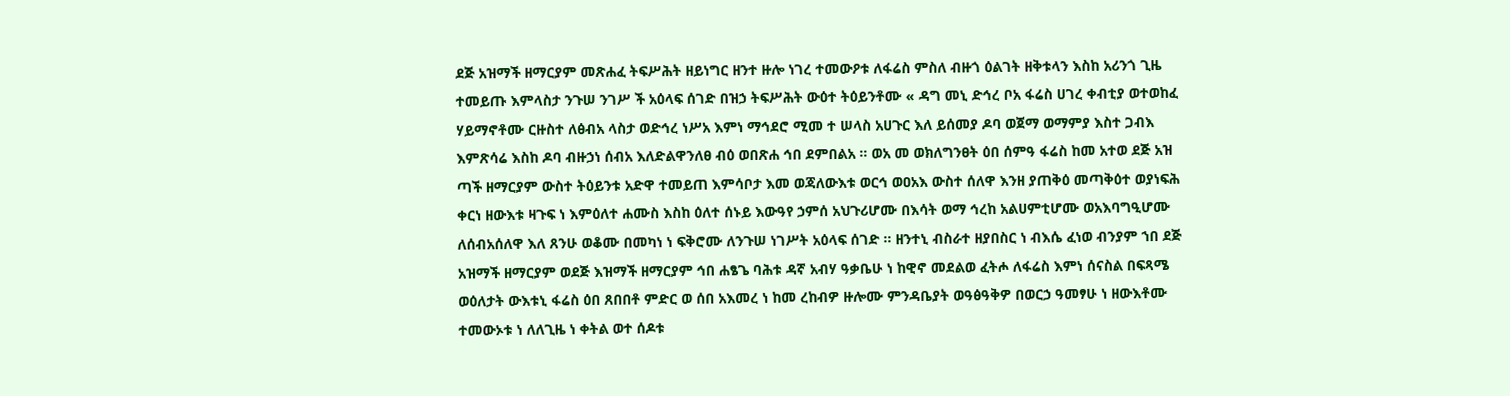ደጅ አዝማች ዘማርያም መጽሐፈ ትፍሥሕት ዘይነግር ዘንተ ዙሎ ነገረ ተመውዖቱ ለፋሬስ ምስለ ብዙጎ ዕልገት ዘቅቱላን እስከ አሪንጎ ጊዜ ተመይጡ እምላስታ ንጉሠ ንገሥ ች አዕላፍ ሰገድ በዝኃ ትፍሥሕት ውዕተ ትዕይንቶሙ « ዳግ መኒ ድኅረ ቦአ ፋሬስ ሀገረ ቀብቲያ ወተወከፈ ሃይማኖቶሙ ርዙስተ ለፅብአ ላስታ ወድኅረ ነሥአ እምነ ማኅደሮ ሚመ ተ ሠላስ አሀጉር እለ ይሰመያ ዶባ ወጀማ ወማምያ እስተ ጋብእ እምጽሳሬ እስከ ዶባ ብዙኃነ ሰብአ እለድልዋንለፀ ብዕ ወበጽሐ ኅበ ደምበልአ ። ወአ መ ወክለግንፀት ዕበ ሰምዓ ፋሬስ ከመ አተወ ደጅ አዝ ጣች ዘማርያም ውስተ ትዕይንቱ አድዋ ተመይጠ እምሳቦታ እመ ወጃለውእቱ ወርኅ ወዐአእ ውስተ ሰለዋ እንዘ ያጠቅዕ መጣቅዕተ ወያነፍሕ ቀርነ ዘውእቱ ዛጉፍ ነ እምዕለተ ሐሙስ እስከ ዕለተ ሰኑይ እውዓየ ኃምሰ አህጉሪሆሙ በእሳት ወማ ኅረከ አልሀምቲሆሙ ወአእባግዒሆሙ ለሰብአሰለዋ እለ ጸንሁ ወቆሙ በመካነ ነ ፍቅሮሙ ለንጉሠ ነገሥት አዕላፍ ሰገድ ። ዘንተኒ ብስራተ ዘያበስር ነ ብእሴ ፈነወ ብንያም ኀበ ደጅ አዝማች ዘማርያም ወደጅ እዝማች ዘማርያም ኅበ ሐፄጌ ባሕቱ ዳኛ አብሃ ዓቃቤሁ ነ ከዊኖ መደልወ ፈትሖ ለፋሬስ እምነ ሰናስል በፍጻሜ ወዕለታት ውእቱኒ ፋሬስ ዕበ ጸበበቶ ምድር ወ ሰበ አእመረ ነ ከመ ረከብዎ ዙሎሙ ምንዳቤያት ወዓፅዓቅዎ በወርኃ ዓመፃሁ ነ ዘውእቶሙ ተመውኦቱ ነ ለለጊዜ ነ ቀትል ወተ ሰዶቱ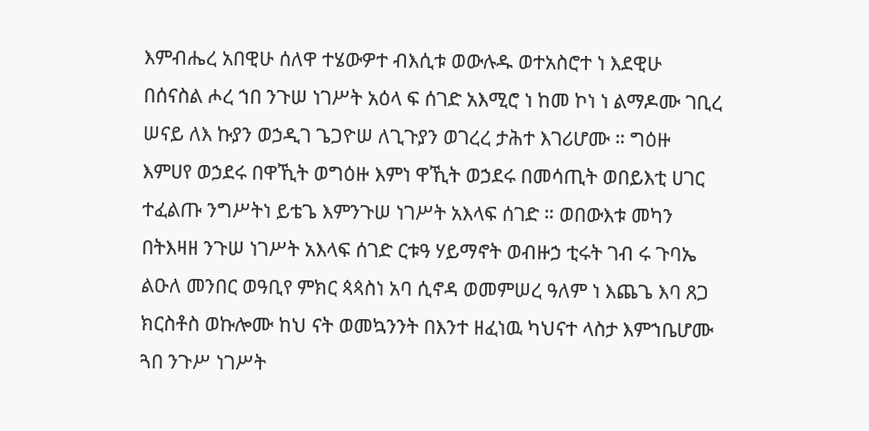እምብሔረ አበዊሁ ሰለዋ ተሄውዎተ ብእሲቱ ወውሉዱ ወተአስሮተ ነ እደዊሁ በሰናስል ሖረ ኀበ ንጉሠ ነገሥት አዕላ ፍ ሰገድ አእሚሮ ነ ከመ ኮነ ነ ልማዶሙ ገቢረ ሠናይ ለእ ኩያን ወኃዲገ ጌጋዮሠ ለጊጉያን ወገረረ ታሕተ እገሪሆሙ ። ግዕዙ እምሀየ ወኃደሩ በዋኺት ወግዕዙ እምነ ዋኺት ወኃደሩ በመሳጢት ወበይእቲ ሀገር ተፈልጡ ንግሥትነ ይቴጌ እምንጉሠ ነገሥት አእላፍ ሰገድ ። ወበውእቱ መካን በትእዛዘ ንጉሠ ነገሥት አእላፍ ሰገድ ርቱዓ ሃይማኖት ወብዙኃ ቲሩት ገብ ሩ ጉባኤ ልዑለ መንበር ወዓቢየ ምክር ጳጳስነ አባ ሲኖዳ ወመምሠረ ዓለም ነ እጨጌ እባ ጸጋ ክርስቶስ ወኩሎሙ ከህ ናት ወመኳንንት በእንተ ዘፈነዉ ካህናተ ላስታ እምኀቤሆሙ ጓበ ንጉሥ ነገሥት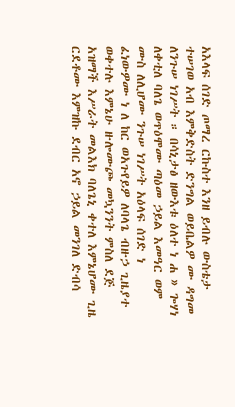አእላፍ ሰገድ ጦማረ ርኩስተ እንዘ ይብሉ ውስቴታ ተሠገወ አብ እምቅድስት ድንግል ወይቤልዎ ሙ ዳግመ ለንጉሠ ነገሥት ። በሳኒታፅ ዘውእቱ ዕለተ ነ ሐ » ጐሃነ ለቀቲለ ባለጌ ወጥዕሞሙ ጣዕመ ኃይል እመዓር ወም ሙስ ለሊሆሙ ንጉሠ ነገሥት አዕላፍ ሰገድ ነ ፈነውዎሙ ነ ለ ከር ወአጉየይዎ ለባላጌ ብዙኃ ጊዜያተ ወቀተሉ እምኔሁ ዙሎሙጮ መኳንንት ምስለ ደጅ አዝማች እሥራት መልእክ ባለጌኒ ቀተለ እምኔሆሙ ጊዜ ርደቶሙ እምዝኩ ደብር አኖ ኃይል መንገለ ድብሳ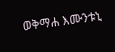ወቅማሐ እሙንቱኒ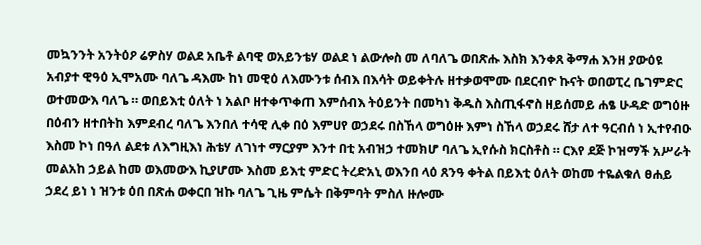መኳንንት አንትዕዖ ሬዎስሃ ወልደ አቤቶ ልባዊ ወአይንቴሃ ወልደ ነ ልውሎስ መ ለባለጌ ወበጽሑ እስክ እንቀጸ ቅማሐ እንዘ ያውዕዩ አብያተ ዊዓዕ ኢሞአሙ ባለጌ ዳእሙ ከነ መዊዕ ለእሙንቱ ሰብእ በእሳት ወይቀትሉ ዘተቃወሞሙ በደርብዮ ኩናት ወበወፒረ ቤገምድር ወተመውእ ባለጌ ። ወበይእቲ ዕለት ነ አልቦ ዘተቀጥቀጠ እምሰብእ ትዕይንት በመካነ ቅዱስ እስጢፋኖስ ዘይሰመይ ሐፄ ሁዳድ ወግዕዙ በዕብን ዘተበትከ እምደብረ ባለጌ እንበለ ተሳዊ ሊቀ በዕ እምሀየ ወኃደሩ በስኸላ ወግዕዙ እምነ ስኸላ ወኃደሩ ሸታ ለተ ዓርብሰ ነ ኢተየብዑ እስመ ኮነ በዓለ ልደቱ ለእግዚእነ ሕቴሃ ለገነተ ማርያም እንተ በቲ አብዝኃ ተመክሆ ባለጌ ኢየሱስ ክርስቶስ ። ርእየ ደጅ ኮዝማች አሥራት መልአከ ኃይል ከመ ወእመውእ ኪያሆሙ እስመ ይእቲ ምድር ትረድአኒ ወእንበ ላዕ ጸንዓ ቀትል በይእቲ ዕለት ወከመ ተዬልቁለ ፀሐይ ኃደረ ይነ ነ ዝንቱ ዕበ በጽሐ ወቀርበ ዝኩ ባለጌ ጊዜ ምሴት በቅምባት ምስለ ዙሎሙ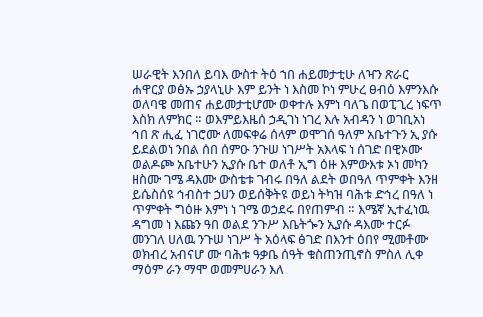ሠራዊት እንበለ ይባእ ውስተ ትዕ ኀበ ሐይመታቲሁ ለዣን ጽራር ሐዋርያ ወፅኡ ኃያላኒሁ እም ይንት ነ እስመ ኮነ ምሁረ ፀብዕ እምንእሱ ወለባዌ መጠና ሐይመታቲሆሙ ወቀተሉ እምነ ባለጌ በወፒጊረ ነፍጥ እስክ ለምክር ። ወእምይእዜሰ ኃዲገነ ነገረ እሉ አብዳን ነ ወገቢአነ ኅበ ጽ ሒፈ ነገሮሙ ለመፍቀሬ ሰላም ወሞገሰ ዓለም አቤተጉን ኢ ያሱ ይደልወነ ንበል ሰበ ሰምዑ ንጉሠ ነገሥት አእላፍ ነ ሰገድ በዊኦሙ ወልዶጮ አቤተሁን ኢያሱ ቤተ ወለቶ ኢግ ዕዙ እምውእቱ ኦነ መካን ዘስሙ ገሜ ዳእሙ ውስቴቱ ገብሩ በዓለ ልደት ወበዓለ ጥምቀት እንዘ ይሴስሰዩ ኅብስተ ኃሀን ወይሰቅትዩ ወይነ ትካዝ ባሕቱ ድኅረ በዓለ ነ ጥምቀት ግዕዙ እምነ ነ ገሜ ወኃደሩ በየጠምብ ። እሜኛ ኢተፈነዉ ዳግመ ነ እጩን ዓበ ወልደ ንጉሥ እቤትጐን ኢያሱ ዳእሙ ተርፉ መንገለ ሀለዉ ንጉሠ ነገሥ ት አዕላፍ ፅገድ በእንተ ዕበየ ሚመቶሙ ወክብረ አብናሆ ሙ ባሕቱ ዓቃቤ ሰዓት ቁስጠንጢኖስ ምስለ ሊቀ ማዕም ራን ማሞ ወመምሀራን እለ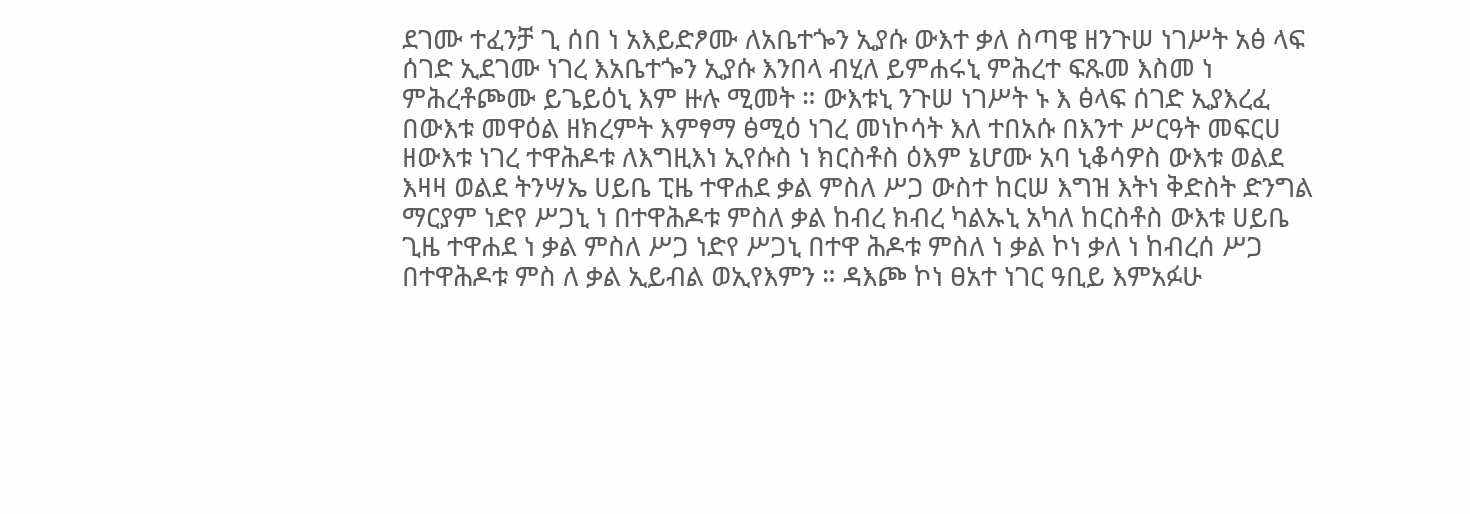ደገሙ ተፈንቻ ጊ ሰበ ነ አእይድፆሙ ለአቤተጐን ኢያሱ ውእተ ቃለ ስጣዌ ዘንጉሠ ነገሥት አፅ ላፍ ሰገድ ኢደገሙ ነገረ እአቤተጐን ኢያሱ እንበላ ብሂለ ይምሐሩኒ ምሕረተ ፍጹመ እስመ ነ ምሕረቶጮሙ ይጌይዕኒ እም ዙሉ ሚመት ። ውእቱኒ ንጉሠ ነገሥት ኑ እ ፅላፍ ሰገድ ኢያእረፈ በውእቱ መዋዕል ዘክረምት እምፃማ ፅሚዕ ነገረ መነኮሳት እለ ተበአሱ በእንተ ሥርዓት መፍርሀ ዘውእቱ ነገረ ተዋሕዶቱ ለእግዚእነ ኢየሱስ ነ ክርስቶስ ዕእም ኔሆሙ አባ ኒቆሳዎስ ውእቱ ወልደ እዛዛ ወልደ ትንሣኤ ሀይቤ ፒዜ ተዋሐደ ቃል ምስለ ሥጋ ውስተ ከርሠ እግዝ እትነ ቅድስት ድንግል ማርያም ነድየ ሥጋኒ ነ በተዋሕዶቱ ምስለ ቃል ከብረ ክብረ ካልኡኒ አካለ ከርስቶስ ውእቱ ሀይቤ ጊዜ ተዋሐደ ነ ቃል ምስለ ሥጋ ነድየ ሥጋኒ በተዋ ሕዶቱ ምስለ ነ ቃል ኮነ ቃለ ነ ከብረሰ ሥጋ በተዋሕዶቱ ምስ ለ ቃል ኢይብል ወኢየእምን ። ዳእጮ ኮነ ፀአተ ነገር ዓቢይ እምአፉሁ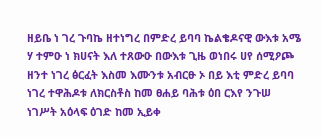ዘይቤ ነ ገረ ጉባኬ ዘተነግረ በምድረ ይባባ ኬልቄዶናዊ ውእቱ አሜ ሃ ተምዑ ነ ክሀናት እለ ተጸውዑ በውእቱ ጊዜ ወነበሩ ሀየ ሰሚዖጮ ዘንተ ነገረ ፅርፈት እስመ እሙንቱ አብርፁ ኦ በይ እቲ ምድረ ይባባ ነገረ ተዋሕዶቱ ለክርስቶስ ከመ ፀሐይ ባሕቱ ዕበ ርእየ ንጉሠ ነገሥት አዕላፍ ዕገድ ከመ ኢይቀ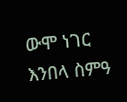ውሞ ነገር እንበላ ስምዓ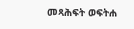መጻሕፍት ወፍትሐ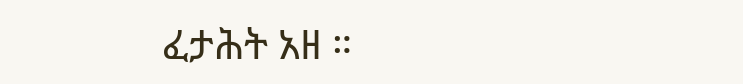ፈታሕት አዘ ።